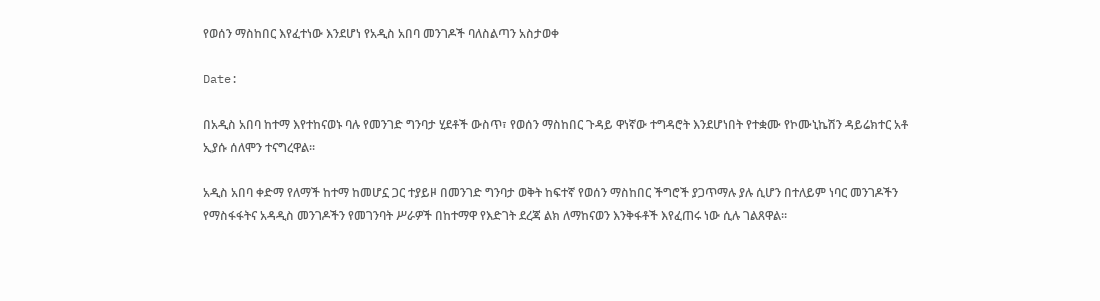የወሰን ማስከበር እየፈተነው እንደሆነ የአዲስ አበባ መንገዶች ባለስልጣን አስታወቀ

Date:

በአዲስ አበባ ከተማ እየተከናወኑ ባሉ የመንገድ ግንባታ ሂደቶች ውስጥ፣ የወሰን ማስከበር ጉዳይ ዋነኛው ተግዳሮት እንደሆነበት የተቋሙ የኮሙኒኬሽን ዳይሬክተር አቶ ኢያሱ ሰለሞን ተናግረዋል፡፡

አዲስ አበባ ቀድማ የለማች ከተማ ከመሆኗ ጋር ተያይዞ በመንገድ ግንባታ ወቅት ከፍተኛ የወሰን ማስከበር ችግሮች ያጋጥማሉ ያሉ ሲሆን በተለይም ነባር መንገዶችን የማስፋፋትና አዳዲስ መንገዶችን የመገንባት ሥራዎች በከተማዋ የእድገት ደረጃ ልክ ለማከናወን እንቅፋቶች እየፈጠሩ ነው ሲሉ ገልጸዋል።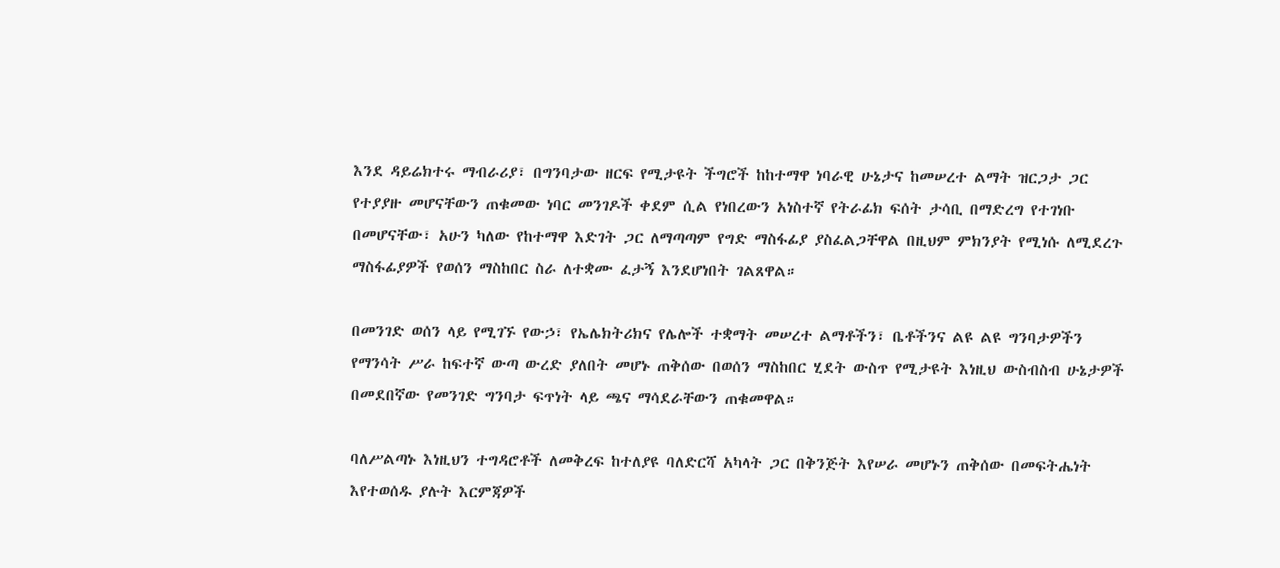እንደ ዳይሬክተሩ ማብራሪያ፣ በግንባታው ዘርፍ የሚታዩት ችግሮች ከከተማዋ ነባራዊ ሁኔታና ከመሠረተ ልማት ዝርጋታ ጋር የተያያዙ መሆናቸውን ጠቁመው ነባር መንገዶች ቀደም ሲል የነበረውን አነስተኛ የትራፊክ ፍሰት ታሳቢ በማድረግ የተገነቡ በመሆናቸው፣ አሁን ካለው የከተማዋ እድገት ጋር ለማጣጣም የግድ ማስፋፊያ ያስፈልጋቸዋል በዚህም ምክንያት የሚነሱ ለሚደረጉ ማስፋፊያዎች የወሰን ማስከበር ስራ ለተቋሙ ፈታኝ እንደሆነበት ገልጸዋል።

በመንገድ ወሰን ላይ የሚገኙ የውኃ፣ የኤሌክትሪክና የሌሎች ተቋማት መሠረተ ልማቶችን፣ ቤቶችንና ልዩ ልዩ ግንባታዎችን የማንሳት ሥራ ከፍተኛ ውጣ ውረድ ያለበት መሆኑ ጠቅሰው በወሰን ማስከበር ሂደት ውስጥ የሚታዩት እነዚህ ውስብስብ ሁኔታዎች በመደበኛው የመንገድ ግንባታ ፍጥነት ላይ ጫና ማሳደራቸውን ጠቁመዋል።

ባለሥልጣኑ እነዚህን ተግዳሮቶች ለመቅረፍ ከተለያዩ ባለድርሻ አካላት ጋር በቅንጅት እየሠራ መሆኑን ጠቅሰው በመፍትሔነት እየተወሰዱ ያሉት እርምጃዎች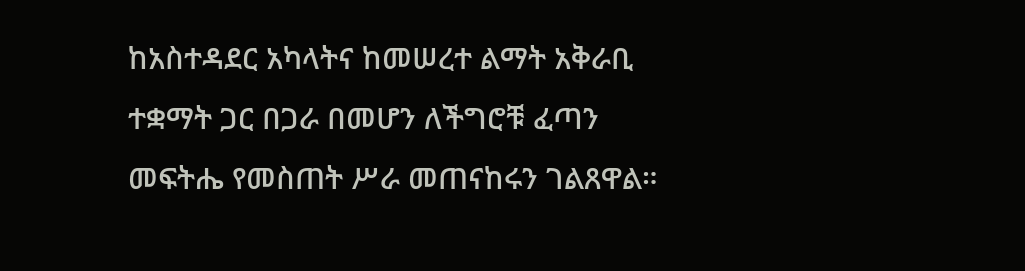ከአስተዳደር አካላትና ከመሠረተ ልማት አቅራቢ ተቋማት ጋር በጋራ በመሆን ለችግሮቹ ፈጣን መፍትሔ የመስጠት ሥራ መጠናከሩን ገልጸዋል።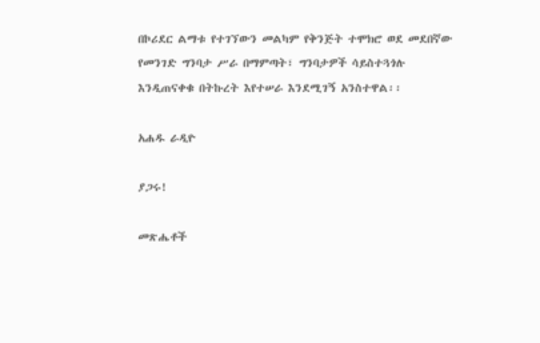በኮሪደር ልማቱ የተገኘውን መልካም የቅንጅት ተሞክሮ ወደ መደበኛው የመንገድ ግንባታ ሥራ በማምጣት፣ ግንባታዎች ሳይስተጓጎሉ እንዲጠናቀቁ በትኩረት እየተሠራ እንደሚገኝ አንስተዋል፡፡

አሐዱ ራዲዮ

ያጋሩ!

መጽሔቶች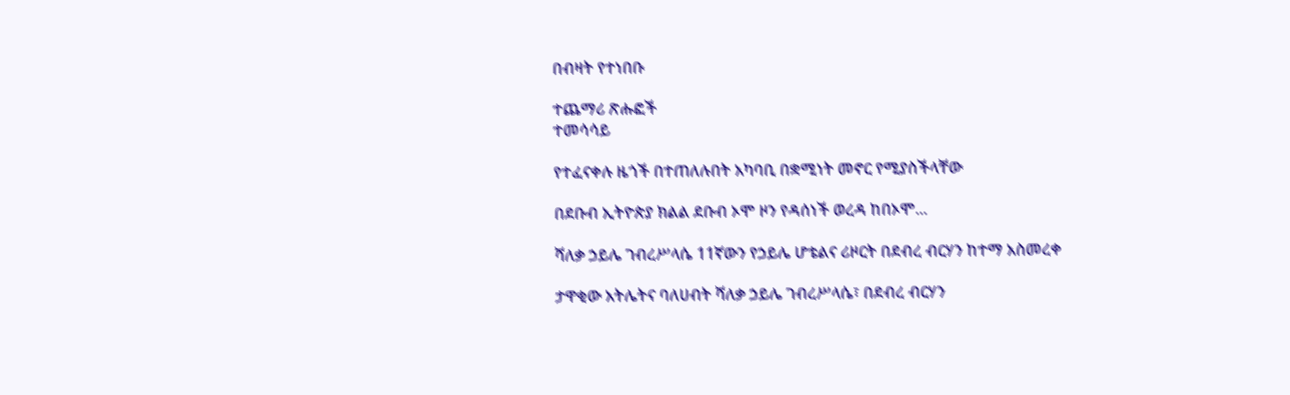በብዛት የተነበቡ

ተጨማሪ ጽሑፎች
ተመሳሳይ

የተፈናቀሉ ዜጎች በተጠለሉበት አካባቢ በቋሚነት መኖር የሚያስችላቸው

በደቡብ ኢትዮጵያ ክልል ደቡብ ኦሞ ዞን የዳሰነች ወረዳ ከበኦሞ...

ሻለቃ ኃይሌ ገብረሥላሴ 11ኛውን የኃይሌ ሆቴልና ሪዞርት በደብረ ብርሃን ከተማ አስመረቀ

ታዋቂው አትሌትና ባለሀብት ሻለቃ ኃይሌ ገብረሥላሴ፣ በደብረ ብርሃን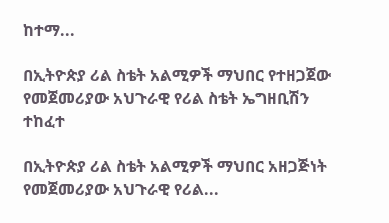ከተማ...

በኢትዮጵያ ሪል ስቴት አልሚዎች ማህበር የተዘጋጀው የመጀመሪያው አህጉራዊ የሪል ስቴት ኤግዘቢሽን ተከፈተ

በኢትዮጵያ ሪል ስቴት አልሚዎች ማህበር አዘጋጅነት የመጀመሪያው አህጉራዊ የሪል...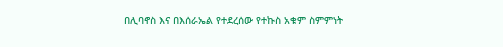በሊባኖስ እና በእሰራኤል የተደረሰው የተኩስ አቁም ስምምነት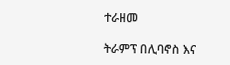ተራዘመ

ትራምፕ በሊባኖስ እና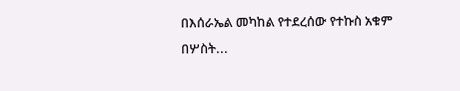በእሰራኤል መካከል የተደረሰው የተኩስ አቁም በሦስት...